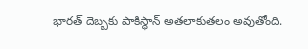భారత్ దెబ్బకు పాకిస్థాన్ అతలాకుతలం అవుతోంది.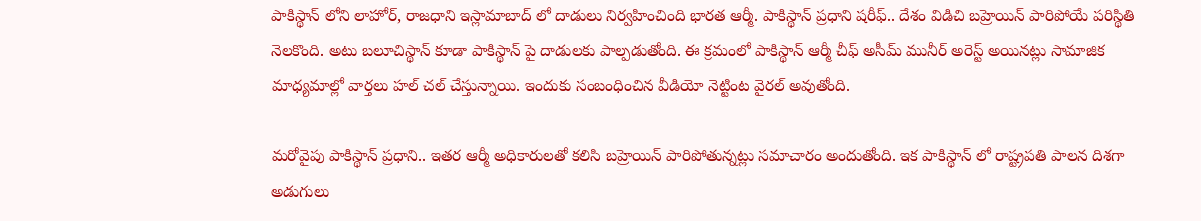పాకిస్థాన్ లోని లాహోర్, రాజధాని ఇస్లామాబాద్ లో దాడులు నిర్వహించింది భారత ఆర్మీ. పాకిస్థాన్ ప్రధాని షరీఫ్.. దేశం విడిచి బహ్రెయిన్ పారిపోయే పరిస్థితి నెలకొంది. అటు బలూచిస్థాన్ కూడా పాకిస్థాన్ పై దాడులకు పాల్పడుతోంది. ఈ క్రమంలో పాకిస్థాన్ ఆర్మీ చీఫ్ అసీమ్ మునీర్ అరెస్ట్ అయినట్లు సామాజిక మాధ్యమాల్లో వార్తలు హల్ చల్ చేస్తున్నాయి. ఇందుకు సంబంధించిన వీడియో నెట్టింట వైరల్ అవుతోంది.

మరోవైపు పాకిస్థాన్ ప్రధాని.. ఇతర ఆర్మీ అధికారులతో కలిసి బహ్రెయిన్ పారిపోతున్నట్లు సమాచారం అందుతోంది. ఇక పాకిస్థాన్ లో రాష్ట్రపతి పాలన దిశగా అడుగులు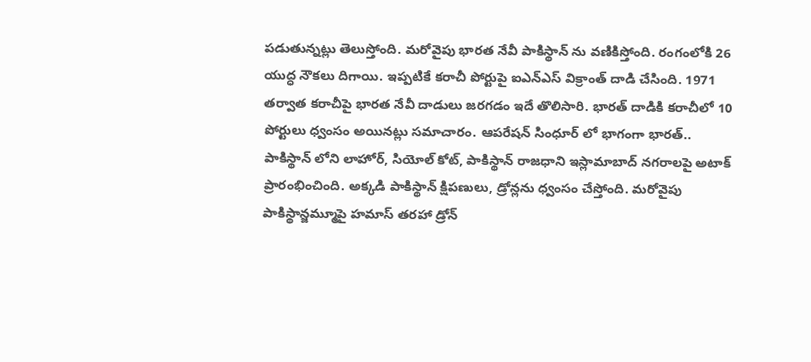పడుతున్నట్లు తెలుస్తోంది. మరోవైపు భారత నేవీ పాకిస్థాన్ ను వణికిస్తోంది. రంగంలోకి 26 యుద్ధ నౌకలు దిగాయి. ఇప్పటికే కరాచీ పోర్టుపై ఐఎన్ఎస్ విక్రాంత్ దాడి చేసింది. 1971 తర్వాత కరాచీపై భారత నేవీ దాడులు జరగడం ఇదే తొలిసారి. భారత్ దాడికి కరాచీలో 10 పోర్టులు ధ్వంసం అయినట్లు సమాచారం. ఆపరేషన్ సింధూర్ లో భాగంగా భారత్.. పాకిస్థాన్ లోని లాహోర్, సియోల్ కోట్, పాకిస్థాన్ రాజధాని ఇస్లామాబాద్ నగరాలపై అటాక్ ప్రారంభించింది. అక్కడి పాకిస్థాన్ క్షిపణులు, డ్రోన్లను ధ్వంసం చేస్తోంది. మరోవైపు పాకిస్థాన్జమ్మూపై హమాస్ తరహా డ్రోన్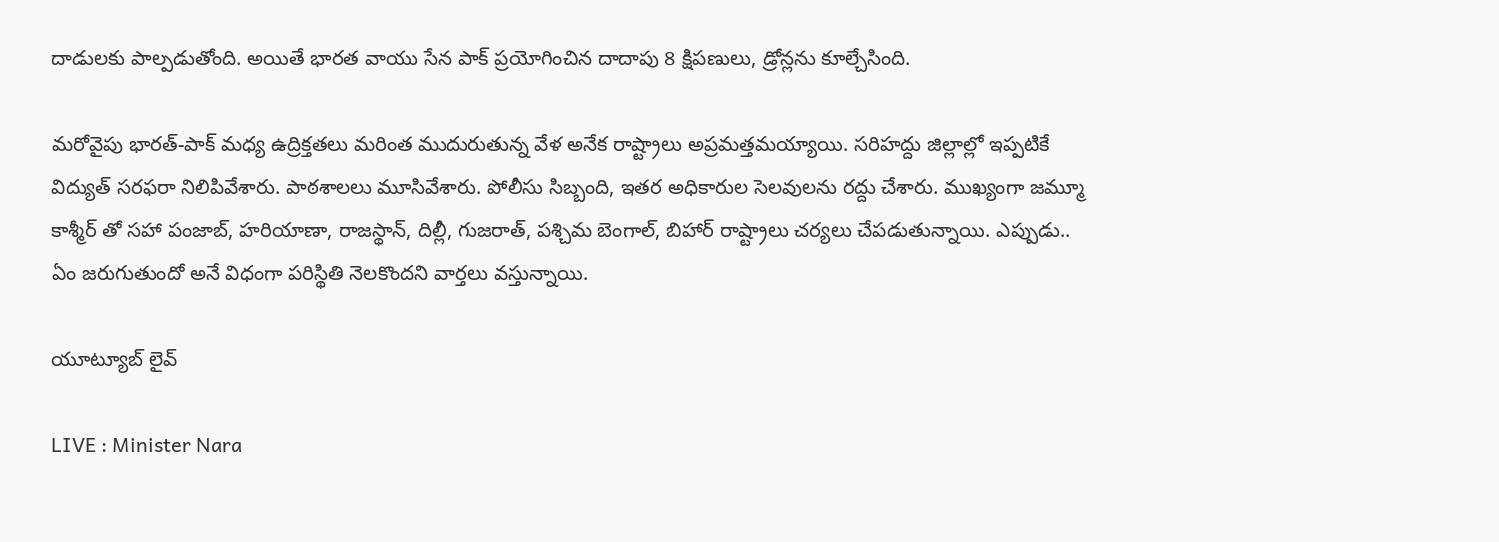దాడులకు పాల్పడుతోంది. అయితే భారత వాయు సేన పాక్ ప్రయోగించిన దాదాపు 8 క్షిపణులు, డ్రోన్లను కూల్చేసింది.

మరోవైపు భారత్-పాక్‌ మధ్య ఉద్రిక్తతలు మరింత ముదురుతున్న వేళ అనేక రాష్ట్రాలు అప్రమత్తమయ్యాయి. సరిహద్దు జిల్లాల్లో ఇప్పటికే విద్యుత్‌ సరఫరా నిలిపివేశారు. పాఠశాలలు మూసివేశారు. పోలీసు సిబ్బంది, ఇతర అధికారుల సెలవులను రద్దు చేశారు. ముఖ్యంగా జమ్మూ కాశ్మీర్‌ తో సహా పంజాబ్‌, హరియాణా, రాజస్థాన్‌, దిల్లీ, గుజరాత్‌, పశ్చిమ బెంగాల్‌, బిహార్‌ రాష్ట్రాలు చర్యలు చేపడుతున్నాయి. ఎప్పుడు.. ఏం జరుగుతుందో అనే విధంగా పరిస్థితి నెలకొందని వార్తలు వస్తున్నాయి.

యూట్యూబ్ లైవ్

LIVE : Minister Nara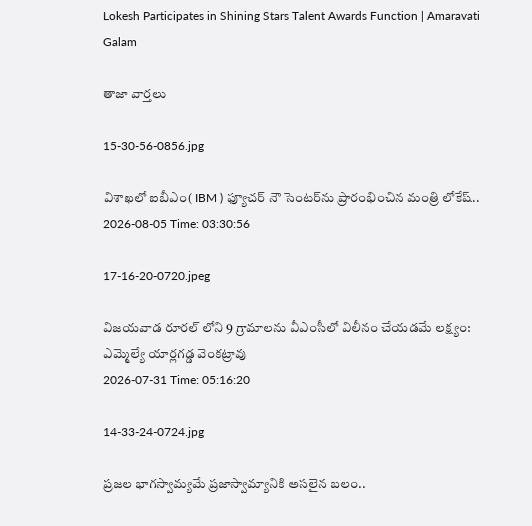Lokesh Participates in Shining Stars Talent Awards Function | Amaravati Galam

తాజా వార్తలు

15-30-56-0856.jpg

విశాఖలో ఐబీఎం( IBM ) ఫ్యూచర్ నౌ సెంటర్‌ను ప్రారంభించిన మంత్రి లోకేష్..
2026-08-05 Time: 03:30:56

17-16-20-0720.jpeg

విజయవాడ రూరల్ లోని 9 గ్రామాలను వీఎంసీలో విలీనం చేయడమే లక్ష్యం: ఎమ్మెల్యే యార్లగడ్డ వెంకట్రావు
2026-07-31 Time: 05:16:20

14-33-24-0724.jpg

ప్ర‌జ‌ల భాగ‌స్వామ్య‌మే ప్రజాస్వామ్యానికి అస‌లైన బ‌లం..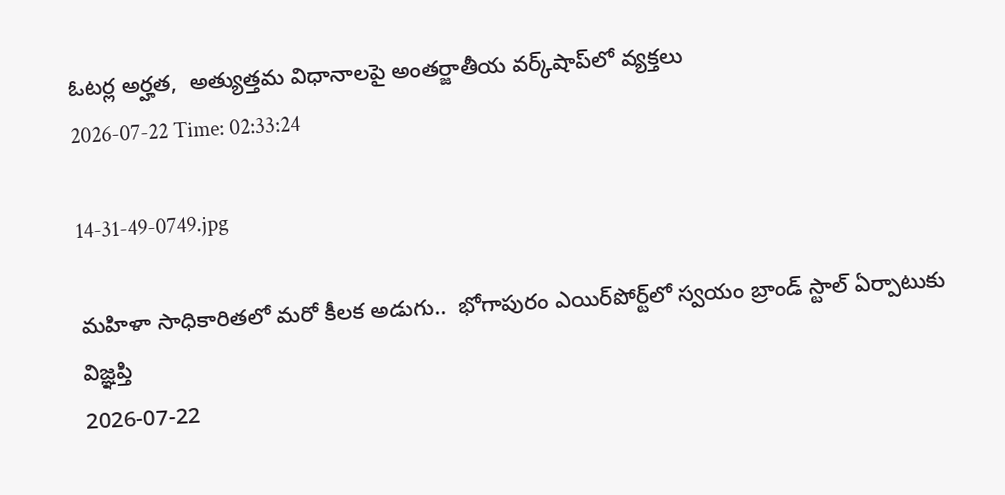ఓట‌ర్ల అర్హ‌త‌,  అత్యుత్త‌మ విధానాల‌పై అంతర్జాతీయ వ‌ర్క్‌షాప్‌లో వ్యక్తలు
2026-07-22 Time: 02:33:24

14-31-49-0749.jpg

మ‌హిళా సాధికారిత‌లో మ‌రో కీల‌క అడుగు..  భోగాపురం ఎయిర్‌పోర్ట్‌లో స్వ‌యం బ్రాండ్ స్టాల్ ఏర్పాటుకు విజ్ఞ‌ప్తి
2026-07-22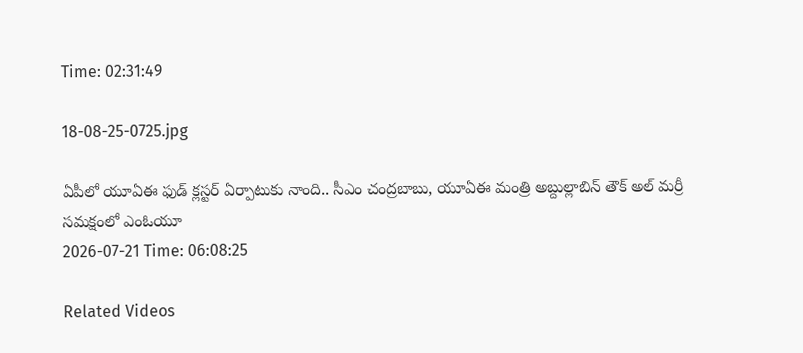Time: 02:31:49

18-08-25-0725.jpg

ఏపీలో యూఏఈ ఫుడ్ క్లస్టర్ ఏర్పాటుకు నాంది.. సీఎం చంద్రబాబు, యూఏఈ మంత్రి అబ్దుల్లాబిన్ తౌక్ అల్ మర్రీ  సమక్షంలో ఎంఓయూ
2026-07-21 Time: 06:08:25

Related Videos